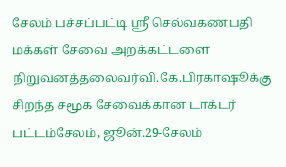சேலம் பச்சப்பட்டி ஸ்ரீ செல்வகணபதி மக்கள் சேவை அறக்கட்டளை நிறுவனத்தலைவர்வி.கே.பிரகாஷூக்கு சிறந்த சமூக சேவைக்கான டாக்டர் பட்டம்சேலம், ஜூன்.29-சேலம்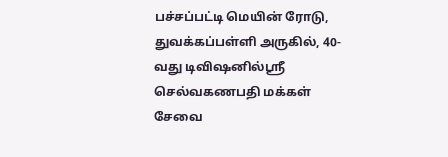பச்சப்பட்டி மெயின் ரோடு, துவக்கப்பள்ளி அருகில், 40- வது டிவிஷனில்ஸ்ரீ செல்வகணபதி மக்கள் சேவை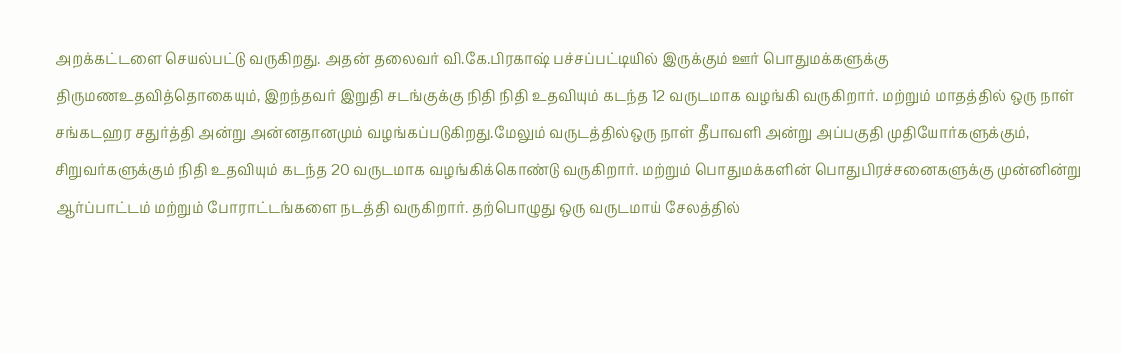அறக்கட்டளை செயல்பட்டு வருகிறது. அதன் தலைவர் வி.கே.பிரகாஷ் பச்சப்பட்டியில் இருக்கும் ஊர் பொதுமக்களுக்கு திருமணஉதவித்தொகையும், இறந்தவர் இறுதி சடங்குக்கு நிதி நிதி உதவியும் கடந்த 12 வருடமாக வழங்கி வருகிறார். மற்றும் மாதத்தில் ஒரு நாள் சங்கடஹர சதுர்த்தி அன்று அன்னதானமும் வழங்கப்படுகிறது.மேலும் வருடத்தில்ஒரு நாள் தீபாவளி அன்று அப்பகுதி முதியோர்களுக்கும், சிறுவர்களுக்கும் நிதி உதவியும் கடந்த 20 வருடமாக வழங்கிக்கொண்டு வருகிறார். மற்றும் பொதுமக்களின் பொதுபிரச்சனைகளுக்கு முன்னின்று ஆர்ப்பாட்டம் மற்றும் போராட்டங்களை நடத்தி வருகிறார். தற்பொழுது ஒரு வருடமாய் சேலத்தில்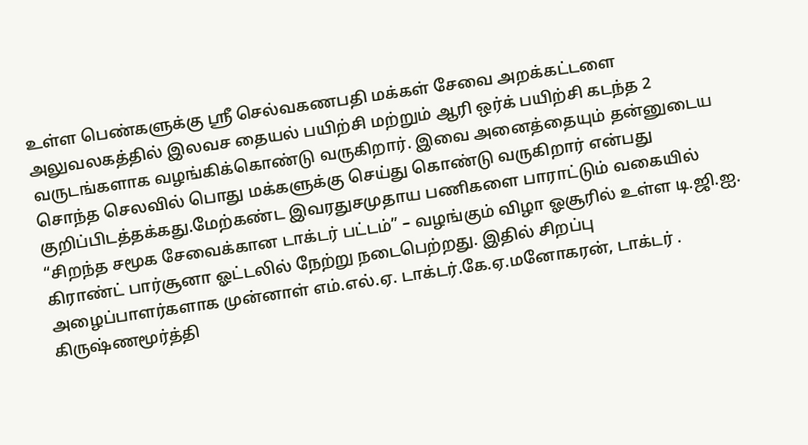உள்ள பெண்களுக்கு ஸ்ரீ செல்வகணபதி மக்கள் சேவை அறக்கட்டளை அலுவலகத்தில் இலவச தையல் பயிற்சி மற்றும் ஆரி ஒர்க் பயிற்சி கடந்த 2 வருடங்களாக வழங்கிக்கொண்டு வருகிறார். இவை அனைத்தையும் தன்னுடைய சொந்த செலவில் பொது மக்களுக்கு செய்து கொண்டு வருகிறார் என்பது குறிப்பிடத்தக்கது.மேற்கண்ட இவரதுசமுதாய பணிகளை பாராட்டும் வகையில் “சிறந்த சமூக சேவைக்கான டாக்டர் பட்டம்” – வழங்கும் விழா ஓசூரில் உள்ள டி.ஜி.ஐ. கிராண்ட் பார்சூனா ஓட்டலில் நேற்று நடைபெற்றது. இதில் சிறப்பு அழைப்பாளர்களாக முன்னாள் எம்.எல்.ஏ. டாக்டர்.கே.ஏ.மனோகரன், டாக்டர் . கிருஷ்ணமூர்த்தி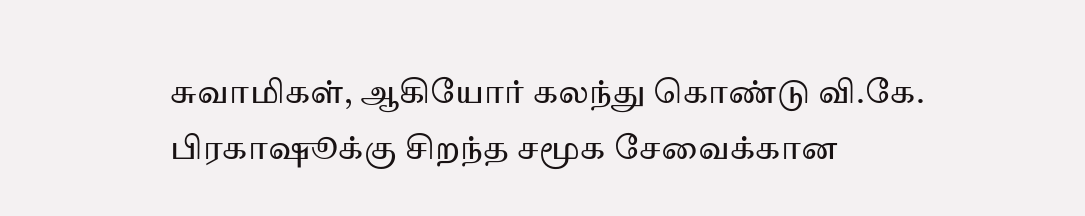சுவாமிகள், ஆகியோர் கலந்து கொண்டு வி.கே. பிரகாஷூக்கு சிறந்த சமூக சேவைக்கான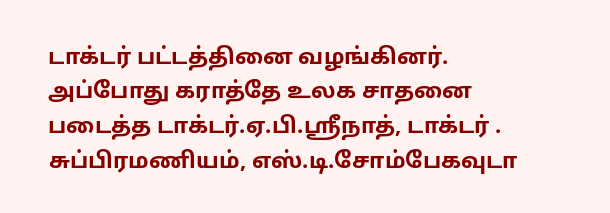டாக்டர் பட்டத்தினை வழங்கினர். அப்போது கராத்தே உலக சாதனை படைத்த டாக்டர்.ஏ.பி.ஸ்ரீநாத், டாக்டர் . சுப்பிரமணியம், எஸ்.டி.சோம்பேகவுடா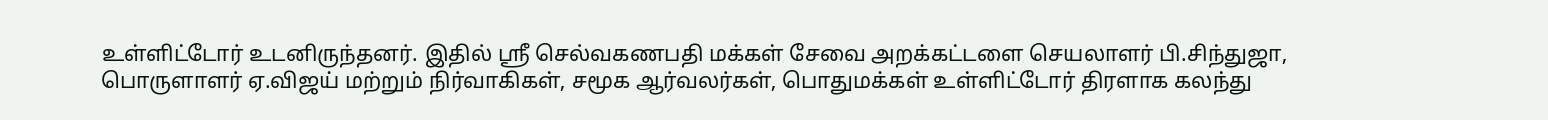உள்ளிட்டோர் உடனிருந்தனர். இதில் ஸ்ரீ செல்வகணபதி மக்கள் சேவை அறக்கட்டளை செயலாளர் பி.சிந்துஜா, பொருளாளர் ஏ.விஜய் மற்றும் நிர்வாகிகள், சமூக ஆர்வலர்கள், பொதுமக்கள் உள்ளிட்டோர் திரளாக கலந்து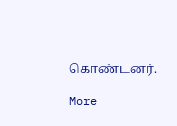கொண்டனர்.

More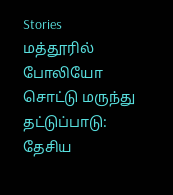Stories
மத்தூரில் போலியோ சொட்டு மருந்து தட்டுப்பாடு:
தேசிய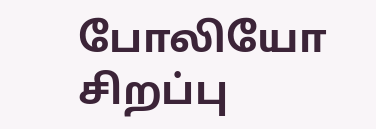போலியோ சிறப்பு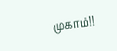முகாம்!!